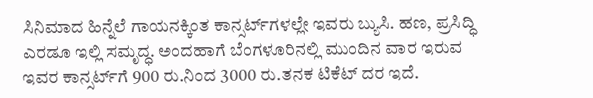ಸಿನಿಮಾದ ಹಿನ್ನೆಲೆ ಗಾಯನಕ್ಕಿಂತ ಕಾನ್ಸರ್ಟ್‌ಗಳಲ್ಲೇ ಇವರು ಬ್ಯುಸಿ. ಹಣ, ಪ್ರಸಿದ್ಧಿ ಎರಡೂ ಇಲ್ಲಿ ಸಮೃದ್ಧ. ಅಂದಹಾಗೆ ಬೆಂಗಳೂರಿನಲ್ಲಿ ಮುಂದಿನ ವಾರ ಇರುವ ಇವರ ಕಾನ್ಸರ್ಟ್‌ಗೆ 900 ರು.ನಿಂದ 3000 ರು.ತನಕ ಟಿಕೆಟ್‌ ದರ ಇದೆ.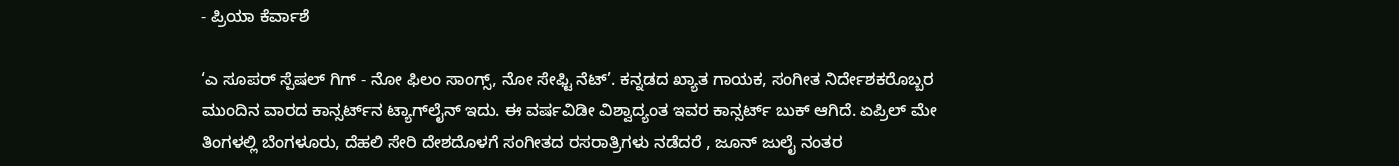- ಪ್ರಿಯಾ ಕೆರ್ವಾಶೆ

‘ಎ ಸೂಪರ್‌ ಸ್ಪೆಷಲ್‌ ಗಿಗ್‌ - ನೋ ಫಿಲಂ ಸಾಂಗ್ಸ್‌, ನೋ ಸೇಫ್ಟಿ ನೆಟ್‌’. ಕನ್ನಡದ ಖ್ಯಾತ ಗಾಯಕ, ಸಂಗೀತ ನಿರ್ದೇಶಕರೊಬ್ಬರ ಮುಂದಿನ ವಾರದ ಕಾನ್ಸರ್ಟ್‌ನ ಟ್ಯಾಗ್‌ಲೈನ್‌ ಇದು. ಈ ವರ್ಷವಿಡೀ ವಿಶ್ವಾದ್ಯಂತ ಇವರ ಕಾನ್ಸರ್ಟ್‌ ಬುಕ್‌ ಆಗಿದೆ. ಏಪ್ರಿಲ್‌ ಮೇ ತಿಂಗಳಲ್ಲಿ ಬೆಂಗಳೂರು, ದೆಹಲಿ ಸೇರಿ ದೇಶದೊಳಗೆ ಸಂಗೀತದ ರಸರಾತ್ರಿಗಳು ನಡೆದರೆ , ಜೂನ್‌ ಜುಲೈ ನಂತರ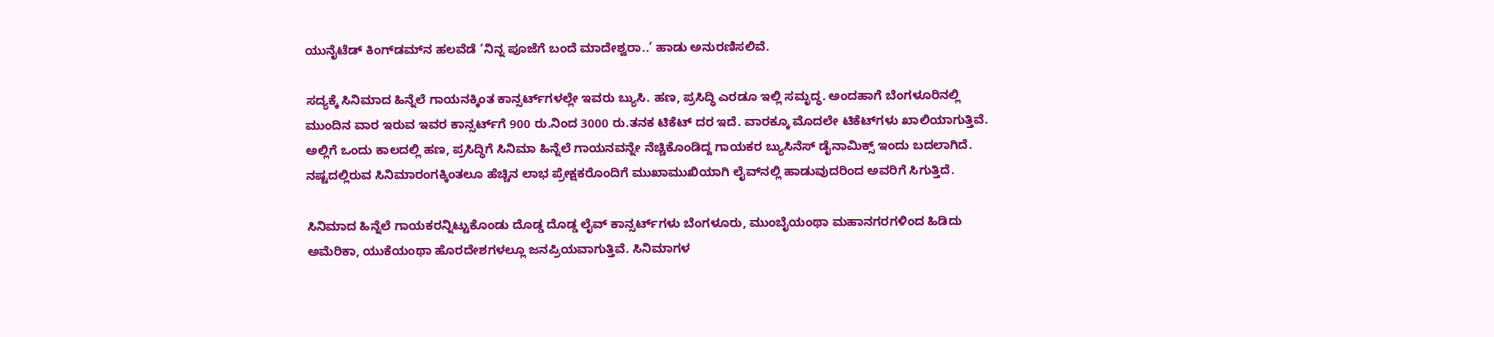ಯುನೈಟೆಡ್‌ ಕಿಂಗ್‌ಡಮ್‌ನ ಹಲವೆಡೆ ‘ನಿನ್ನ ಪೂಜೆಗೆ ಬಂದೆ ಮಾದೇಶ್ವರಾ..’ ಹಾಡು ಅನುರಣಿಸಲಿವೆ.

ಸದ್ಯಕ್ಕೆ ಸಿನಿಮಾದ ಹಿನ್ನೆಲೆ ಗಾಯನಕ್ಕಿಂತ ಕಾನ್ಸರ್ಟ್‌ಗಳಲ್ಲೇ ಇವರು ಬ್ಯುಸಿ. ಹಣ, ಪ್ರಸಿದ್ಧಿ ಎರಡೂ ಇಲ್ಲಿ ಸಮೃದ್ಧ. ಅಂದಹಾಗೆ ಬೆಂಗಳೂರಿನಲ್ಲಿ ಮುಂದಿನ ವಾರ ಇರುವ ಇವರ ಕಾನ್ಸರ್ಟ್‌ಗೆ 900 ರು.ನಿಂದ 3000 ರು.ತನಕ ಟಿಕೆಟ್‌ ದರ ಇದೆ. ವಾರಕ್ಕೂ ಮೊದಲೇ ಟಿಕೆಟ್‌ಗಳು ಖಾಲಿಯಾಗುತ್ತಿವೆ. ಅಲ್ಲಿಗೆ ಒಂದು ಕಾಲದಲ್ಲಿ ಹಣ, ಪ್ರಸಿದ್ಧಿಗೆ ಸಿನಿಮಾ ಹಿನ್ನೆಲೆ ಗಾಯನವನ್ನೇ ನೆಚ್ಚಿಕೊಂಡಿದ್ದ ಗಾಯಕರ ಬ್ಯುಸಿನೆಸ್‌ ಡೈನಾಮಿಕ್ಸ್‌ ಇಂದು ಬದಲಾಗಿದೆ. ನಷ್ಟದಲ್ಲಿರುವ ಸಿನಿಮಾರಂಗಕ್ಕಿಂತಲೂ ಹೆಚ್ಚಿನ ಲಾಭ ಪ್ರೇಕ್ಷಕರೊಂದಿಗೆ ಮುಖಾಮುಖಿಯಾಗಿ ಲೈವ್‌ನಲ್ಲಿ ಹಾಡುವುದರಿಂದ ಅವರಿಗೆ ಸಿಗುತ್ತಿದೆ.

ಸಿನಿಮಾದ ಹಿನ್ನೆಲೆ ಗಾಯಕರನ್ನಿಟ್ಟುಕೊಂಡು ದೊಡ್ಡ ದೊಡ್ಡ ಲೈವ್‌ ಕಾನ್ಸರ್ಟ್‌ಗಳು ಬೆಂಗಳೂರು, ಮುಂಬೈಯಂಥಾ ಮಹಾನಗರಗಳಿಂದ ಹಿಡಿದು ಅಮೆರಿಕಾ, ಯುಕೆಯಂಥಾ ಹೊರದೇಶಗಳಲ್ಲೂ ಜನಪ್ರಿಯವಾಗುತ್ತಿವೆ. ಸಿನಿಮಾಗಳ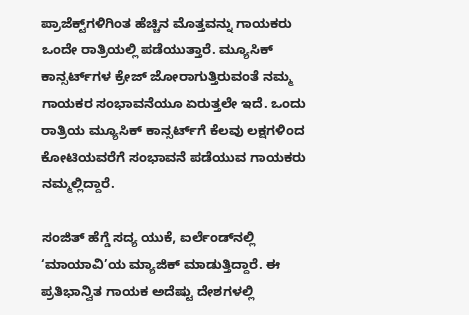ಪ್ರಾಜೆಕ್ಟ್‌ಗಳಿಗಿಂತ ಹೆಚ್ಚಿನ ಮೊತ್ತವನ್ನು ಗಾಯಕರು ಒಂದೇ ರಾತ್ರಿಯಲ್ಲಿ ಪಡೆಯುತ್ತಾರೆ. ಮ್ಯೂಸಿಕ್‌ ಕಾನ್ಸರ್ಟ್‌ಗಳ ಕ್ರೇಜ್‌ ಜೋರಾಗುತ್ತಿರುವಂತೆ ನಮ್ಮ ಗಾಯಕರ ಸಂಭಾವನೆಯೂ ಏರುತ್ತಲೇ ಇದೆ. ಒಂದು ರಾತ್ರಿಯ ಮ್ಯೂಸಿಕ್‌ ಕಾನ್ಸರ್ಟ್‌ಗೆ ಕೆಲವು ಲಕ್ಷಗಳಿಂದ ಕೋಟಿಯವರೆಗೆ ಸಂಭಾವನೆ ಪಡೆಯುವ ಗಾಯಕರು ನಮ್ಮಲ್ಲಿದ್ದಾರೆ.

ಸಂಜಿತ್‌ ಹೆಗ್ಡೆ ಸದ್ಯ ಯುಕೆ, ಐರ್ಲೆಂಡ್‌ನಲ್ಲಿ ‘ಮಾಯಾವಿ’ಯ ಮ್ಯಾಜಿಕ್‌ ಮಾಡುತ್ತಿದ್ದಾರೆ. ಈ ಪ್ರತಿಭಾನ್ವಿತ ಗಾಯಕ ಅದೆಷ್ಟು ದೇಶಗಳಲ್ಲಿ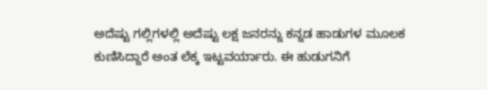ಅದೆಷ್ಟು ಗಲ್ಲಿಗಳಲ್ಲಿ ಅದೆಷ್ಟು ಲಕ್ಷ ಜನರನ್ನು ಕನ್ನಡ ಹಾಡುಗಳ ಮೂಲಕ ಕುಣಿಸಿದ್ದಾರೆ ಅಂತ ಲೆಕ್ಕ ಇಟ್ಟವರ್ಯಾರು. ಈ ಹುಡುಗನಿಗೆ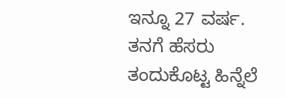ಇನ್ನೂ 27 ವರ್ಷ. ತನಗೆ ಹೆಸರು ತಂದುಕೊಟ್ಟ ಹಿನ್ನೆಲೆ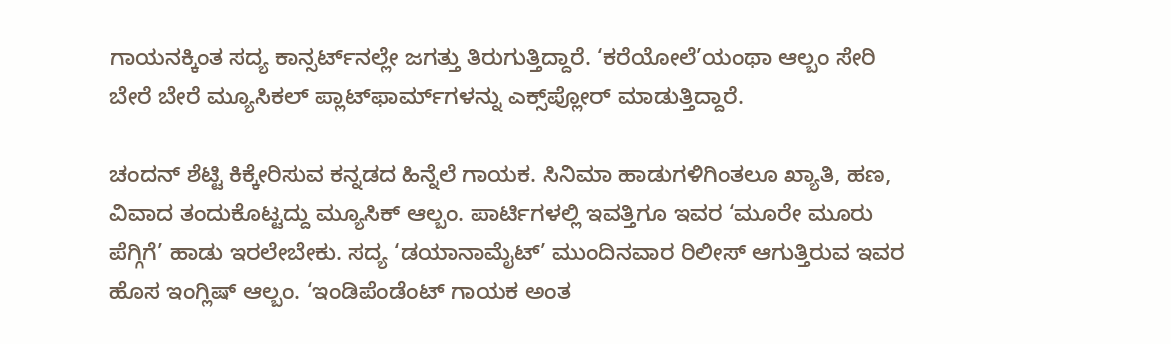ಗಾಯನಕ್ಕಿಂತ ಸದ್ಯ ಕಾನ್ಸರ್ಟ್‌ನಲ್ಲೇ ಜಗತ್ತು ತಿರುಗುತ್ತಿದ್ದಾರೆ. ‘ಕರೆಯೋಲೆ’ಯಂಥಾ ಆಲ್ಬಂ ಸೇರಿ ಬೇರೆ ಬೇರೆ ಮ್ಯೂಸಿಕಲ್‌ ಪ್ಲಾಟ್‌ಫಾರ್ಮ್‌ಗಳನ್ನು ಎಕ್ಸ್‌ಪ್ಲೋರ್ ಮಾಡುತ್ತಿದ್ದಾರೆ.

ಚಂದನ್‌ ಶೆಟ್ಟಿ ಕಿಕ್ಕೇರಿಸುವ ಕನ್ನಡದ ಹಿನ್ನೆಲೆ ಗಾಯಕ. ಸಿನಿಮಾ ಹಾಡುಗಳಿಗಿಂತಲೂ ಖ್ಯಾತಿ, ಹಣ, ವಿವಾದ ತಂದುಕೊಟ್ಟದ್ದು ಮ್ಯೂಸಿಕ್‌ ಆಲ್ಬಂ. ಪಾರ್ಟಿಗಳಲ್ಲಿ ಇವತ್ತಿಗೂ ಇವರ ‘ಮೂರೇ ಮೂರು ಪೆಗ್ಗಿಗೆ’ ಹಾಡು ಇರಲೇಬೇಕು. ಸದ್ಯ ‘ಡಯಾನಾಮೈಟ್‌’ ಮುಂದಿನವಾರ ರಿಲೀಸ್‌ ಆಗುತ್ತಿರುವ ಇವರ ಹೊಸ ಇಂಗ್ಲಿಷ್‌ ಆಲ್ಬಂ. ‘ಇಂಡಿಪೆಂಡೆಂಟ್‌ ಗಾಯಕ ಅಂತ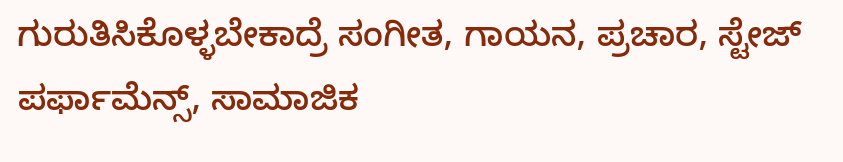ಗುರುತಿಸಿಕೊಳ್ಳಬೇಕಾದ್ರೆ ಸಂಗೀತ, ಗಾಯನ, ಪ್ರಚಾರ, ಸ್ಟೇಜ್‌ ಪರ್ಫಾಮೆನ್ಸ್‌, ಸಾಮಾಜಿಕ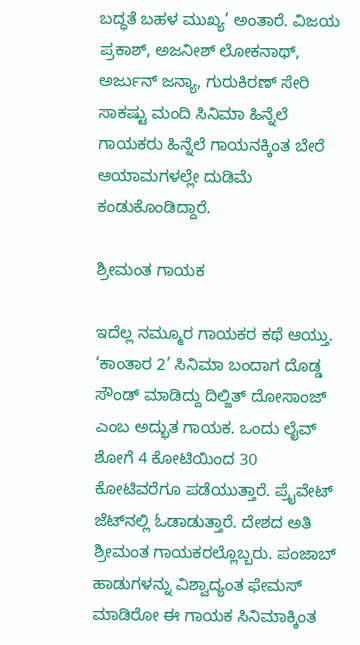ಬದ್ಧತೆ ಬಹಳ ಮುಖ್ಯ’ ಅಂತಾರೆ. ವಿಜಯ ಪ್ರಕಾಶ್‌, ಅಜನೀಶ್‌ ಲೋಕನಾಥ್‌, ಅರ್ಜುನ್‌ ಜನ್ಯಾ, ಗುರುಕಿರಣ್‌ ಸೇರಿ ಸಾಕಷ್ಟು ಮಂದಿ ಸಿನಿಮಾ ಹಿನ್ನೆಲೆ ಗಾಯಕರು ಹಿನ್ನೆಲೆ ಗಾಯನಕ್ಕಿಂತ ಬೇರೆ ಆಯಾಮಗಳಲ್ಲೇ ದುಡಿಮೆ ಕಂಡುಕೊಂಡಿದ್ದಾರೆ.

ಶ್ರೀಮಂತ ಗಾಯಕ

ಇದೆಲ್ಲ ನಮ್ಮೂರ ಗಾಯಕರ ಕಥೆ ಆಯ್ತು. ‘ಕಾಂತಾರ 2’ ಸಿನಿಮಾ ಬಂದಾಗ ದೊಡ್ಡ ಸೌಂಡ್‌ ಮಾಡಿದ್ದು ದಿಲ್ಜಿತ್‌ ದೋಸಾಂಜ್‌ ಎಂಬ ಅದ್ಭುತ ಗಾಯಕ. ಒಂದು ಲೈವ್‌ ಶೋಗೆ 4 ಕೋಟಿಯಿಂದ 30 ಕೋಟಿವರೆಗೂ ಪಡೆಯುತ್ತಾರೆ. ಪ್ರೈವೇಟ್‌ ಜೆಟ್‌ನಲ್ಲಿ ಓಡಾಡುತ್ತಾರೆ. ದೇಶದ ಅತಿ ಶ್ರೀಮಂತ ಗಾಯಕರಲ್ಲೊಬ್ಬರು. ಪಂಜಾಬ್‌ ಹಾಡುಗಳನ್ನು ವಿಶ್ವಾದ್ಯಂತ ಫೇಮಸ್‌ ಮಾಡಿರೋ ಈ ಗಾಯಕ ಸಿನಿಮಾಕ್ಕಿಂತ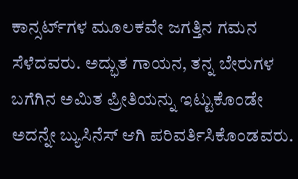ಕಾನ್ಸರ್ಟ್‌ಗಳ ಮೂಲಕವೇ ಜಗತ್ತಿನ ಗಮನ ಸೆಳೆದವರು. ಅದ್ಭುತ ಗಾಯನ, ತನ್ನ ಬೇರುಗಳ ಬಗೆಗಿನ ಅಮಿತ ಪ್ರೀತಿಯನ್ನು ಇಟ್ಟುಕೊಂಡೇ ಅದನ್ನೇ ಬ್ಯುಸಿನೆಸ್‌ ಆಗಿ ಪರಿವರ್ತಿಸಿಕೊಂಡವರು.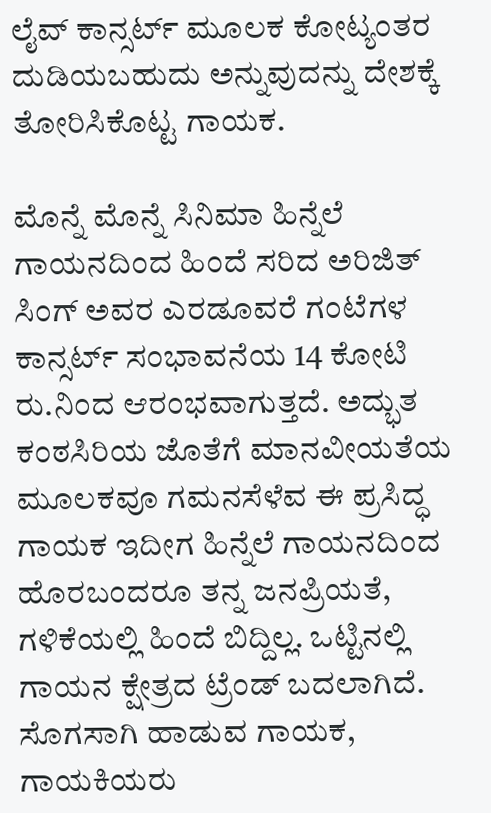ಲೈವ್‌ ಕಾನ್ಸರ್ಟ್‌ ಮೂಲಕ ಕೋಟ್ಯಂತರ ದುಡಿಯಬಹುದು ಅನ್ನುವುದನ್ನು ದೇಶಕ್ಕೆ ತೋರಿಸಿಕೊಟ್ಟ ಗಾಯಕ.

ಮೊನ್ನೆ ಮೊನ್ನೆ ಸಿನಿಮಾ ಹಿನ್ನೆಲೆ ಗಾಯನದಿಂದ ಹಿಂದೆ ಸರಿದ ಅರಿಜಿತ್‌ ಸಿಂಗ್‌ ಅವರ ಎರಡೂವರೆ ಗಂಟೆಗಳ ಕಾನ್ಸರ್ಟ್‌ ಸಂಭಾವನೆಯ 14 ಕೋಟಿ ರು.ನಿಂದ ಆರಂಭವಾಗುತ್ತದೆ. ಅದ್ಭುತ ಕಂಠಸಿರಿಯ ಜೊತೆಗೆ ಮಾನವೀಯತೆಯ ಮೂಲಕವೂ ಗಮನಸೆಳೆವ ಈ ಪ್ರಸಿದ್ಧ ಗಾಯಕ ಇದೀಗ ಹಿನ್ನೆಲೆ ಗಾಯನದಿಂದ ಹೊರಬಂದರೂ ತನ್ನ ಜನಪ್ರಿಯತೆ, ಗಳಿಕೆಯಲ್ಲಿ ಹಿಂದೆ ಬಿದ್ದಿಲ್ಲ. ಒಟ್ಟಿನಲ್ಲಿ ಗಾಯನ ಕ್ಷೇತ್ರದ ಟ್ರೆಂಡ್‌ ಬದಲಾಗಿದೆ. ಸೊಗಸಾಗಿ ಹಾಡುವ ಗಾಯಕ, ಗಾಯಕಿಯರು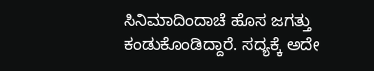ಸಿನಿಮಾದಿಂದಾಚೆ ಹೊಸ ಜಗತ್ತು ಕಂಡುಕೊಂಡಿದ್ದಾರೆ. ಸದ್ಯಕ್ಕೆ ಅದೇ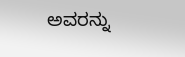ಅವರನ್ನು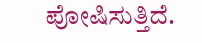ಪೋಷಿಸುತ್ತಿದೆ.